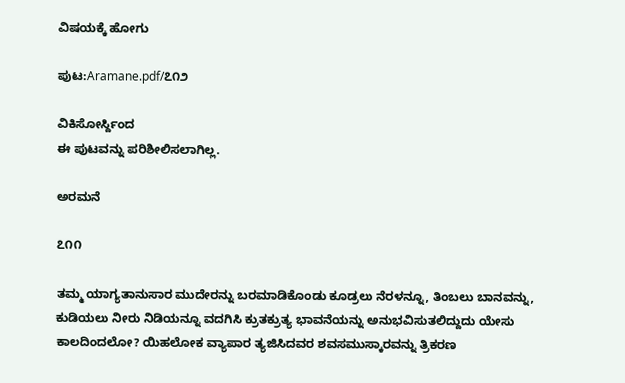ವಿಷಯಕ್ಕೆ ಹೋಗು

ಪುಟ:Aramane.pdf/೭೧೨

ವಿಕಿಸೋರ್ಸ್ದಿಂದ
ಈ ಪುಟವನ್ನು ಪರಿಶೀಲಿಸಲಾಗಿಲ್ಲ.

ಅರಮನೆ

೭೧೧

ತಮ್ಮ ಯಾಗ್ಯತಾನುಸಾರ ಮುದೇರನ್ನು ಬರಮಾಡಿಕೊಂಡು ಕೂಡ್ರಲು ನೆರಳನ್ನೂ, ತಿಂಬಲು ಬಾನವನ್ನು, ಕುಡಿಯಲು ನೀರು ನಿಡಿಯನ್ನೂ ವದಗಿಸಿ ಕ್ರುತಕ್ರುತ್ಯ ಭಾವನೆಯನ್ನು ಅನುಭವಿಸುತಲಿದ್ದುದು ಯೇಸು ಕಾಲದಿಂದಲೋ? ಯಿಹಲೋಕ ವ್ಯಾಪಾರ ತ್ಯಜಿಸಿದವರ ಶವಸಮುಸ್ಕಾರವನ್ನು ತ್ರಿಕರಣ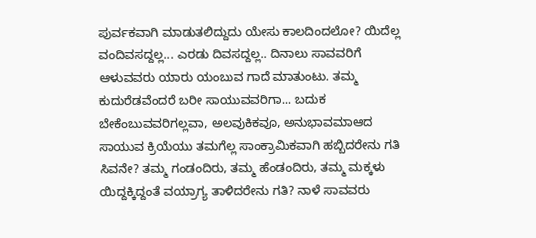ಪುರ್ವಕವಾಗಿ ಮಾಡುತಲಿದ್ದುದು ಯೇಸು ಕಾಲದಿಂದಲೋ? ಯಿದೆಲ್ಲ ವಂದಿವಸದ್ದಲ್ಲ... ಎರಡು ದಿವಸದ್ದಲ್ಲ.. ದಿನಾಲು ಸಾವವರಿಗೆ ಆಳುವವರು ಯಾರು ಯಂಬುವ ಗಾದೆ ಮಾತುಂಟು. ತಮ್ಮ ಕುದುರೆಡವೆಂದರೆ ಬರೀ ಸಾಯುವವರಿಗಾ... ಬದುಕ ಬೇಕೆಂಬುವವರಿಗಲ್ಲವಾ, ಅಲವುಕಿಕವೂ, ಅನುಭಾವಮಾಆದ ಸಾಯುವ ಕ್ರಿಯೆಯು ತಮಗೆಲ್ಲ ಸಾಂಕ್ರಾಮಿಕವಾಗಿ ಹಬ್ಬಿದರೇನು ಗತಿ ಸಿವನೇ? ತಮ್ಮ ಗಂಡಂದಿರು, ತಮ್ಮ ಹೆಂಡಂದಿರು, ತಮ್ಮ ಮಕ್ಕಳು ಯಿದ್ದಕ್ಕಿದ್ದಂತೆ ವಯ್ರಾಗ್ಯ ತಾಳಿದರೇನು ಗತಿ? ನಾಳೆ ಸಾವವರು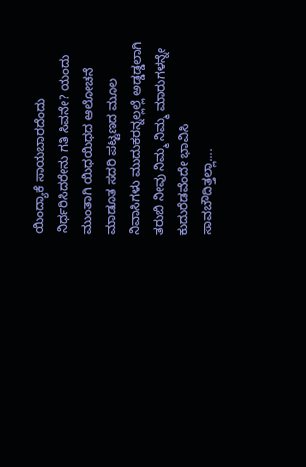ಯಿಂದ್ಯಾಕೆ ಸಾಯಬಾರದೆಂದು ನಿರ್ಧರಿಸಿದರೇನು ಗತಿ ಸಿವನೇ? ಯಂದು ಮುಂತಾಗಿ ಯಿಧಯಿಧದ ಆಲೋಚನೆ ಮಾಡೂತ ಸದರಿ ಪಟ್ಟಣದ ಮೂಲ ನಿವಾಸಿಗಳು ಮುದುಕರನ್ನಲ್ಲಲ್ಲೆ ಅಡ್ಡಡ್ಡಲಾಗಿ ತರುಬಿ ನೀವು ನಿಮ್ಮ ನಿಮ್ಮ ಮಾರುಗಳನ್ನೇ ಕುದುರೆಡವೆಂದೇ ಭಾವಿಸಿ ಸಾವಬೌದಿತ್ತಲ್ಲಾ....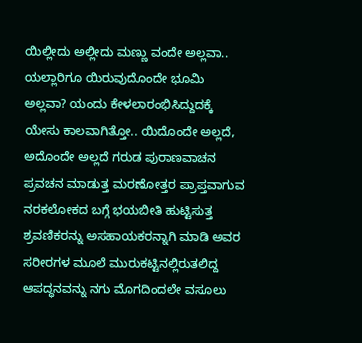ಯಿಲ್ಲೀದು ಅಲ್ಲೀದು ಮಣ್ಣು ವಂದೇ ಅಲ್ಲವಾ.. ಯಲ್ಲಾರಿಗೂ ಯಿರುವುದೊಂದೇ ಭೂಮಿ ಅಲ್ಲವಾ? ಯಂದು ಕೇಳಲಾರಂಭಿಸಿದ್ದುದಕ್ಕೆ ಯೇಸು ಕಾಲವಾಗಿತ್ತೋ.. ಯಿದೊಂದೇ ಅಲ್ಲದೆ, ಅದೊಂದೇ ಅಲ್ಲದೆ ಗರುಡ ಪುರಾಣವಾಚನ ಪ್ರವಚನ ಮಾಡುತ್ತ ಮರಣೋತ್ತರ ಪ್ರಾಪ್ತವಾಗುವ ನರಕಲೋಕದ ಬಗ್ಗೆ ಭಯಬೀತಿ ಹುಟ್ಟಿಸುತ್ತ ಶ್ರವಣಿಕರನ್ನು ಅಸಹಾಯಕರನ್ನಾಗಿ ಮಾಡಿ ಅವರ ಸರೀರಗಳ ಮೂಲೆ ಮುರುಕಟ್ಟಿನಲ್ಲಿರುತಲಿದ್ದ ಆಪದ್ಧನವನ್ನು ನಗು ಮೊಗದಿಂದಲೇ ವಸೂಲು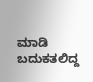ಮಾಡಿ ಬದುಕತಲಿದ್ದ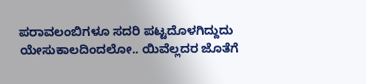ಪರಾವಲಂಬಿಗಳೂ ಸದರಿ ಪಟ್ಟದೊಳಗಿದ್ದುದು ಯೇಸುಕಾಲದಿಂದಲೋ.. ಯಿವೆಲ್ಲದರ ಜೊತೆಗೆ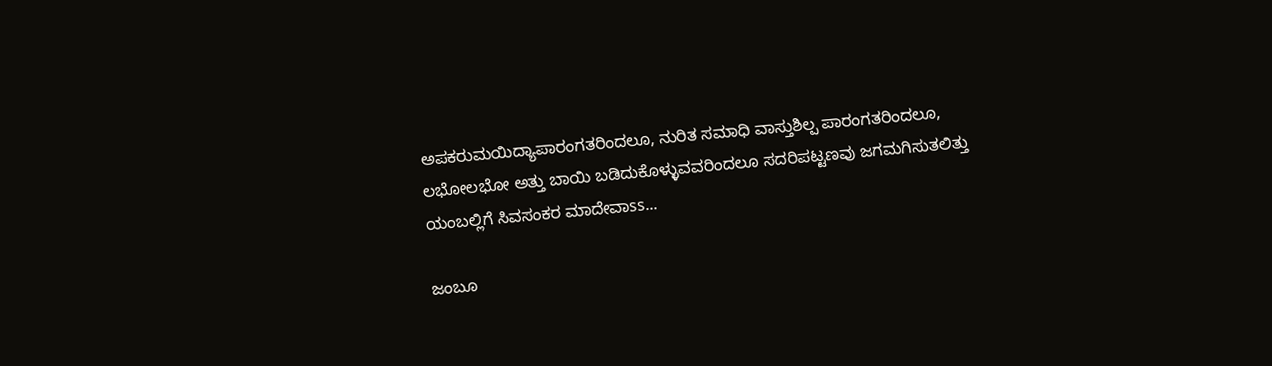ಅಪಕರುಮಯಿದ್ಯಾಪಾರಂಗತರಿಂದಲೂ, ನುರಿತ ಸಮಾಧಿ ವಾಸ್ತುಶಿಲ್ಪ ಪಾರಂಗತರಿಂದಲೂ, ಲಭೋಲಭೋ ಅತ್ತು ಬಾಯಿ ಬಡಿದುಕೊಳ್ಳುವವರಿಂದಲೂ ಸದರಿಪಟ್ಟಣವು ಜಗಮಗಿಸುತಲಿತ್ತು ಯಂಬಲ್ಲಿಗೆ ಸಿವಸಂಕರ ಮಾದೇವಾss...

ಜಂಬೂ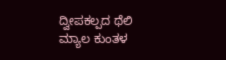ದ್ವೀಪಕಲ್ಪದ ಥೆಲಿ ಮ್ಯಾಲ ಕುಂತಳ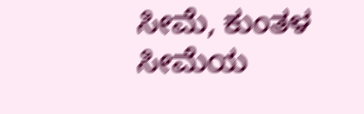ಸೀಮೆ, ಕುಂತಳ ಸೀಮೆಯ